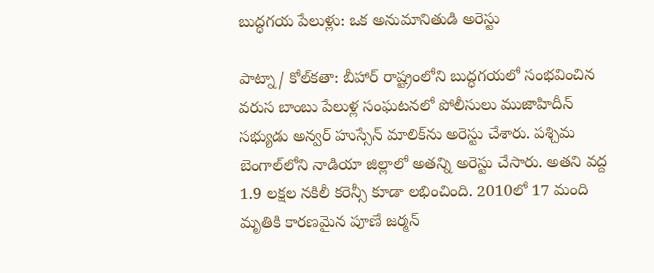బుద్ధగయ పేలుళ్లు: ఒక అనుమానితుడి అరెస్టు

పాట్నా/ కోల్‌కతా: బీహార్ రాష్ట్రంలోని బుద్ధగయలో సంభవించిన వరుస బాంబు పేలుళ్ల సంఘటనలో పోలీసులు ముజాహిదీన్ సభ్యుడు అన్వర్ హుస్సేన్ మాలిక్‌ను అరెస్టు చేశారు. పశ్చిమ బెంగాల్‌లోని నాడియా జిల్లాలో అతన్ని అరెస్టు చేసారు. అతని వద్ద 1.9 లక్షల నకిలీ కరెన్సీ కూడా లభించింది. 2010లో 17 మంది మృతికి కారణమైన పూణే జర్మన్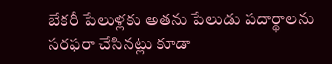బేకరీ పేలుళ్లకు అతను పేలుడు పదార్థాలను సరఫరా చేసినట్లు కూడా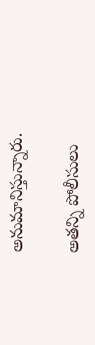అనుమానిస్తున్నారు.

అతన్ని పోలీసులు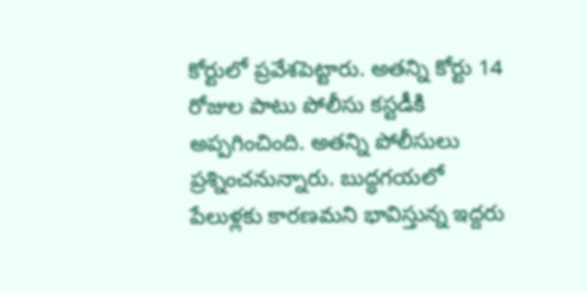కోర్టులో ప్రవేశపెట్టారు. అతన్ని కోర్టు 14 రోజుల పాటు పోలీసు కస్టడీకి అప్పగించింది. అతన్ని పోలీసులు ప్రశ్నించనున్నారు. బుద్ధగయలో పేలుళ్లకు కారణమని భావిస్తున్న ఇద్దరు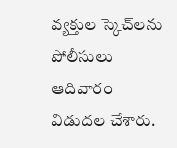వ్యక్తుల స్కెచ్‌లను పోలీసులు ఆదివారం విడుదల చేశారు.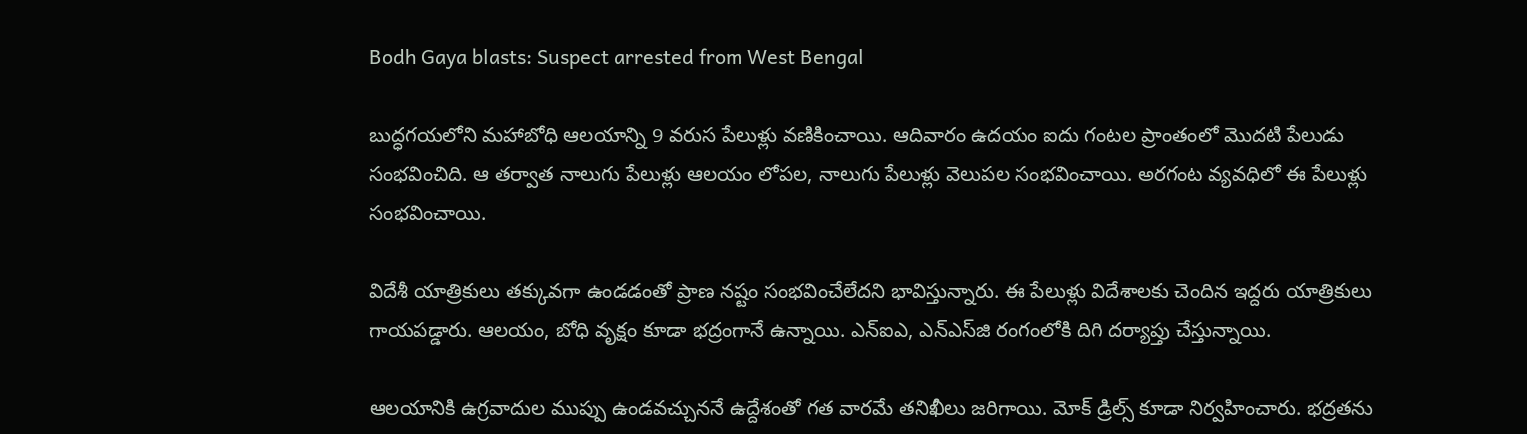Bodh Gaya blasts: Suspect arrested from West Bengal

బుద్ధగయలోని మహాబోధి ఆలయాన్ని 9 వరుస పేలుళ్లు వణికించాయి. ఆదివారం ఉదయం ఐదు గంటల ప్రాంతంలో మొదటి పేలుడు సంభవించిది. ఆ తర్వాత నాలుగు పేలుళ్లు ఆలయం లోపల, నాలుగు పేలుళ్లు వెలుపల సంభవించాయి. అరగంట వ్యవధిలో ఈ పేలుళ్లు సంభవించాయి.

విదేశీ యాత్రికులు తక్కువగా ఉండడంతో ప్రాణ నష్టం సంభవించేలేదని భావిస్తున్నారు. ఈ పేలుళ్లు విదేశాలకు చెందిన ఇద్దరు యాత్రికులు గాయపడ్డారు. ఆలయం, బోధి వృక్షం కూడా భద్రంగానే ఉన్నాయి. ఎన్ఐఎ, ఎన్ఎస్‌జి రంగంలోకి దిగి దర్యాప్తు చేస్తున్నాయి.

ఆలయానికి ఉగ్రవాదుల ముప్పు ఉండవచ్చుననే ఉద్దేశంతో గత వారమే తనిఖీలు జరిగాయి. మోక్ డ్రిల్స్ కూడా నిర్వహించారు. భద్రతను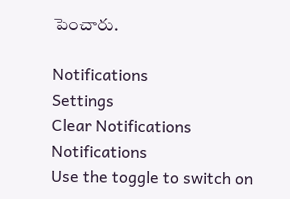పెంచారు.

Notifications
Settings
Clear Notifications
Notifications
Use the toggle to switch on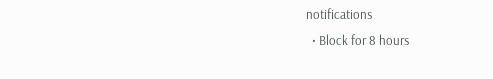notifications
  • Block for 8 hours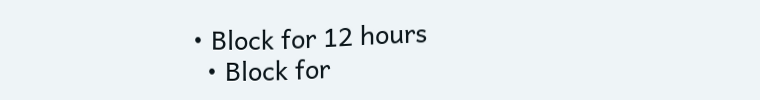• Block for 12 hours
  • Block for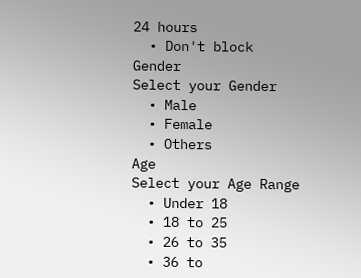24 hours
  • Don't block
Gender
Select your Gender
  • Male
  • Female
  • Others
Age
Select your Age Range
  • Under 18
  • 18 to 25
  • 26 to 35
  • 36 to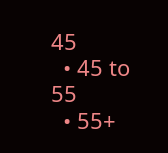45
  • 45 to 55
  • 55+